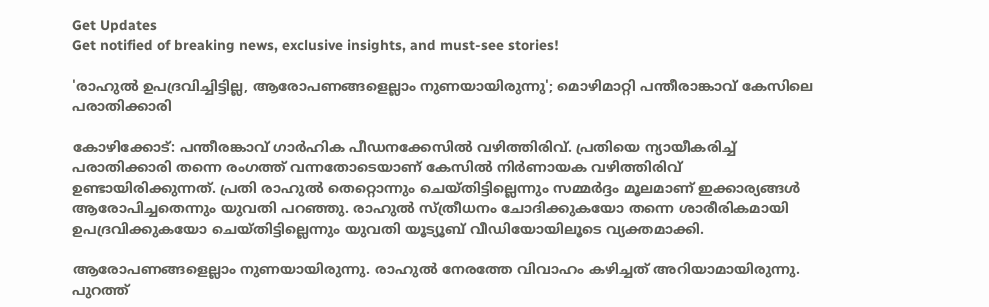Get Updates
Get notified of breaking news, exclusive insights, and must-see stories!

'രാഹുൽ ഉപദ്രവിച്ചിട്ടില്ല, ആരോപണങ്ങളെല്ലാം നുണയായിരുന്നു'; മൊഴിമാറ്റി പന്തീരാങ്കാവ് കേസിലെ പരാതിക്കാരി

കോഴിക്കോട്: പന്തീരങ്കാവ് ഗാർഹിക പീഡനക്കേസിൽ വഴിത്തിരിവ്. പ്രതിയെ ന്യായീകരിച്ച് പരാതിക്കാരി തന്നെ രംഗത്ത് വന്നതോടെയാണ് കേസിൽ നിർണായക വഴിത്തിരിവ് ഉണ്ടായിരിക്കുന്നത്. പ്രതി രാഹുൽ തെറ്റൊന്നും ചെയ്‌തിട്ടില്ലെന്നും സമ്മർദ്ദം മൂലമാണ് ഇക്കാര്യങ്ങൾ ആരോപിച്ചതെന്നും യുവതി പറഞ്ഞു. രാഹുൽ സ്ത്രീധനം ചോദിക്കുകയോ തന്നെ ശാരീരികമായി ഉപദ്രവിക്കുകയോ ചെയ്‌തിട്ടില്ലെന്നും യുവതി യൂട്യൂബ് വീഡിയോയിലൂടെ വ്യക്തമാക്കി.

ആരോപണങ്ങളെല്ലാം നുണയായിരുന്നു. രാഹുൽ നേരത്തേ വിവാഹം കഴിച്ചത് അറിയാമായിരുന്നു. പുറത്ത്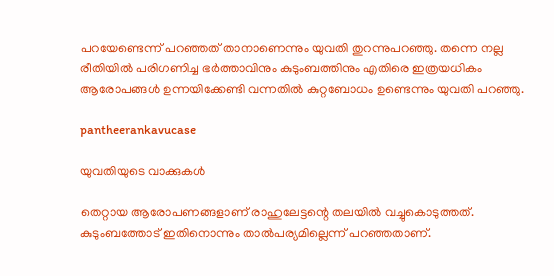പറയേണ്ടെന്ന് പറഞ്ഞത് താനാണെന്നും യുവതി തുറന്നുപറഞ്ഞു. തന്നെ നല്ല രീതിയിൽ പരിഗണിച്ച ഭർത്താവിനും കുടുംബത്തിനും എതിരെ ഇത്രയധികം ആരോപങ്ങൾ ഉന്നയിക്കേണ്ടി വന്നതിൽ കുറ്റബോധം ഉണ്ടെന്നും യുവതി പറഞ്ഞു.

pantheerankavucase

യുവതിയുടെ വാക്കുകൾ

തെറ്റായ ആരോപണങ്ങളാണ് രാഹുലേട്ടന്റെ തലയിൽ വച്ചുകൊടുത്തത്. കുടുംബത്തോട് ഇതിനൊന്നും താൽപര്യമില്ലെന്ന് പറഞ്ഞതാണ്.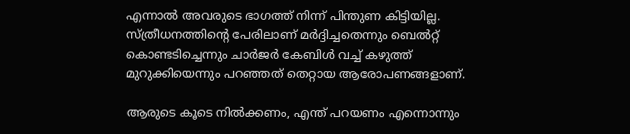എന്നാൽ അവരുടെ ഭാഗത്ത് നിന്ന് പിന്തുണ കിട്ടിയില്ല. സ്ത്രീധനത്തിന്റെ പേരിലാണ് മര്‍ദ്ദിച്ചതെന്നും ബെൽറ്റ് കൊണ്ടടിച്ചെന്നും ചാര്‍ജര്‍ കേബിൾ വച്ച് കഴുത്ത് മുറുക്കിയെന്നും പറഞ്ഞത് തെറ്റായ ആരോപണങ്ങളാണ്.

ആരുടെ കൂടെ നിൽക്കണം, എന്ത് പറയണം എന്നൊന്നും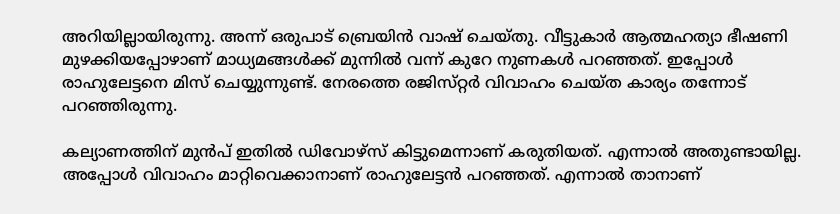അറിയില്ലായിരുന്നു. അന്ന് ഒരുപാട് ബ്രെയിൻ വാഷ് ചെയ്‌തു. വീട്ടുകാര്‍ ആത്മഹത്യാ ഭീഷണി മുഴക്കിയപ്പോഴാണ് മാധ്യമങ്ങൾക്ക് മുന്നിൽ വന്ന് കുറേ നുണകൾ പറഞ്ഞത്. ഇപ്പോൾ രാഹുലേട്ടനെ മിസ് ചെയ്യുന്നുണ്ട്. നേരത്തെ രജിസ്‌റ്റർ വിവാഹം ചെയ്‌ത കാര്യം തന്നോട് പറഞ്ഞിരുന്നു.

കല്യാണത്തിന് മുൻപ് ഇതിൽ ഡിവോഴ്‌സ് കിട്ടുമെന്നാണ് കരുതിയത്. എന്നാൽ അതുണ്ടായില്ല. അപ്പോൾ വിവാഹം മാറ്റിവെക്കാനാണ് രാഹുലേട്ടൻ പറഞ്ഞത്. എന്നാൽ താനാണ്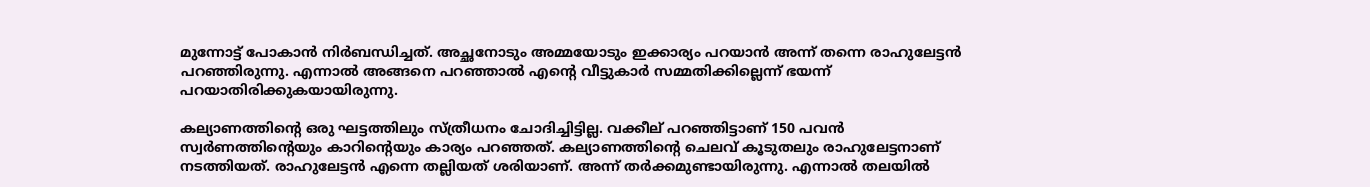മുന്നോട്ട് പോകാൻ നിര്‍ബന്ധിച്ചത്. അച്ഛനോടും അമ്മയോടും ഇക്കാര്യം പറയാൻ അന്ന് തന്നെ രാഹുലേട്ടൻ പറഞ്ഞിരുന്നു. എന്നാൽ അങ്ങനെ പറഞ്ഞാൽ എന്റെ വീട്ടുകാര്‍ സമ്മതിക്കില്ലെന്ന് ഭയന്ന് പറയാതിരിക്കുകയായിരുന്നു.

കല്യാണത്തിന്റെ ഒരു ഘട്ടത്തിലും സ്ത്രീധനം ചോദിച്ചിട്ടില്ല. വക്കീല് പറഞ്ഞിട്ടാണ് 150 പവൻ സ്വര്‍ണത്തിന്റെയും കാറിന്റെയും കാര്യം പറഞ്ഞത്. കല്യാണത്തിന്റെ ചെലവ് കൂടുതലും രാഹുലേട്ടനാണ് നടത്തിയത്. രാഹുലേട്ടൻ എന്നെ തല്ലിയത് ശരിയാണ്. അന്ന് തര്‍ക്കമുണ്ടായിരുന്നു. എന്നാൽ തലയിൽ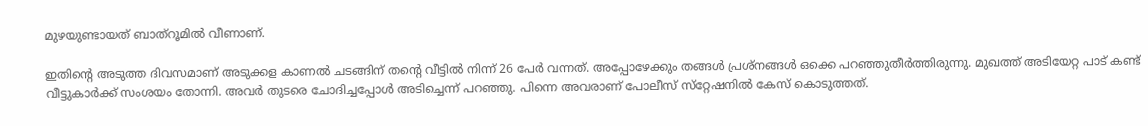മുഴയുണ്ടായത് ബാത്‌റൂമിൽ വീണാണ്.

ഇതിന്റെ അടുത്ത ദിവസമാണ് അടുക്കള കാണൽ ചടങ്ങിന് തന്റെ വീട്ടിൽ നിന്ന് 26 പേര്‍ വന്നത്. അപ്പോഴേക്കും തങ്ങൾ പ്രശ്‌നങ്ങൾ ഒക്കെ പറഞ്ഞുതീര്‍ത്തിരുന്നു. മുഖത്ത് അടിയേറ്റ പാട് കണ്ട് വീട്ടുകാര്‍ക്ക് സംശയം തോന്നി. അവർ തുടരെ ചോദിച്ചപ്പോൾ അടിച്ചെന്ന് പറഞ്ഞു. പിന്നെ അവരാണ് പോലീസ് സ്‌റ്റേഷനിൽ കേസ് കൊടുത്തത്.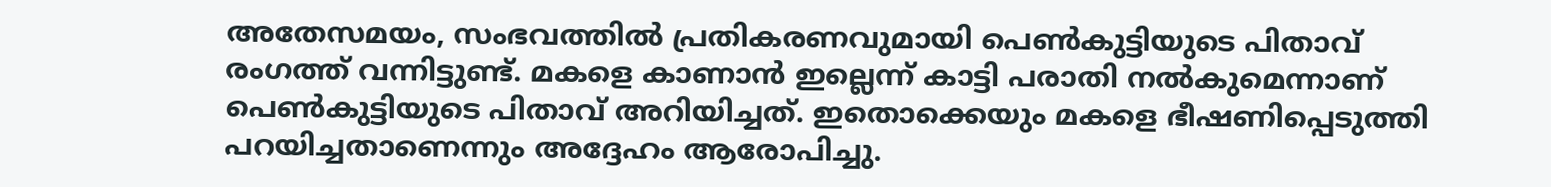അതേസമയം, സംഭവത്തിൽ പ്രതികരണവുമായി പെൺകുട്ടിയുടെ പിതാവ് രംഗത്ത് വന്നിട്ടുണ്ട്. മകളെ കാണാൻ ഇല്ലെന്ന് കാട്ടി പരാതി നൽകുമെന്നാണ് പെൺകുട്ടിയുടെ പിതാവ് അറിയിച്ചത്. ഇതൊക്കെയും മകളെ ഭീഷണിപ്പെടുത്തി പറയിച്ചതാണെന്നും അദ്ദേഹം ആരോപിച്ചു.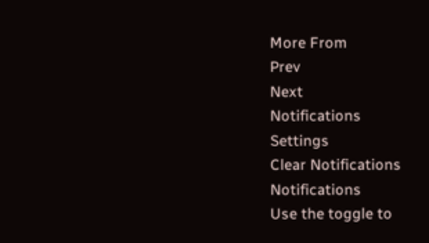More From
Prev
Next
Notifications
Settings
Clear Notifications
Notifications
Use the toggle to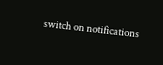switch on notifications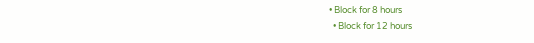• Block for 8 hours
  • Block for 12 hours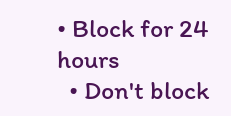• Block for 24 hours
  • Don't block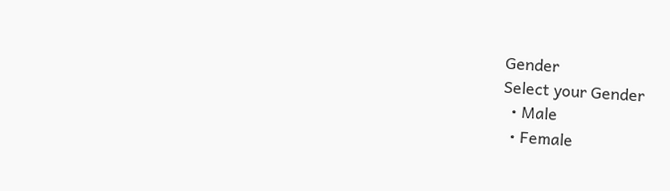Gender
Select your Gender
  • Male
  • Female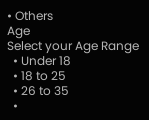• Others
Age
Select your Age Range
  • Under 18
  • 18 to 25
  • 26 to 35
  •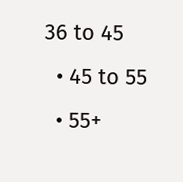36 to 45
  • 45 to 55
  • 55+